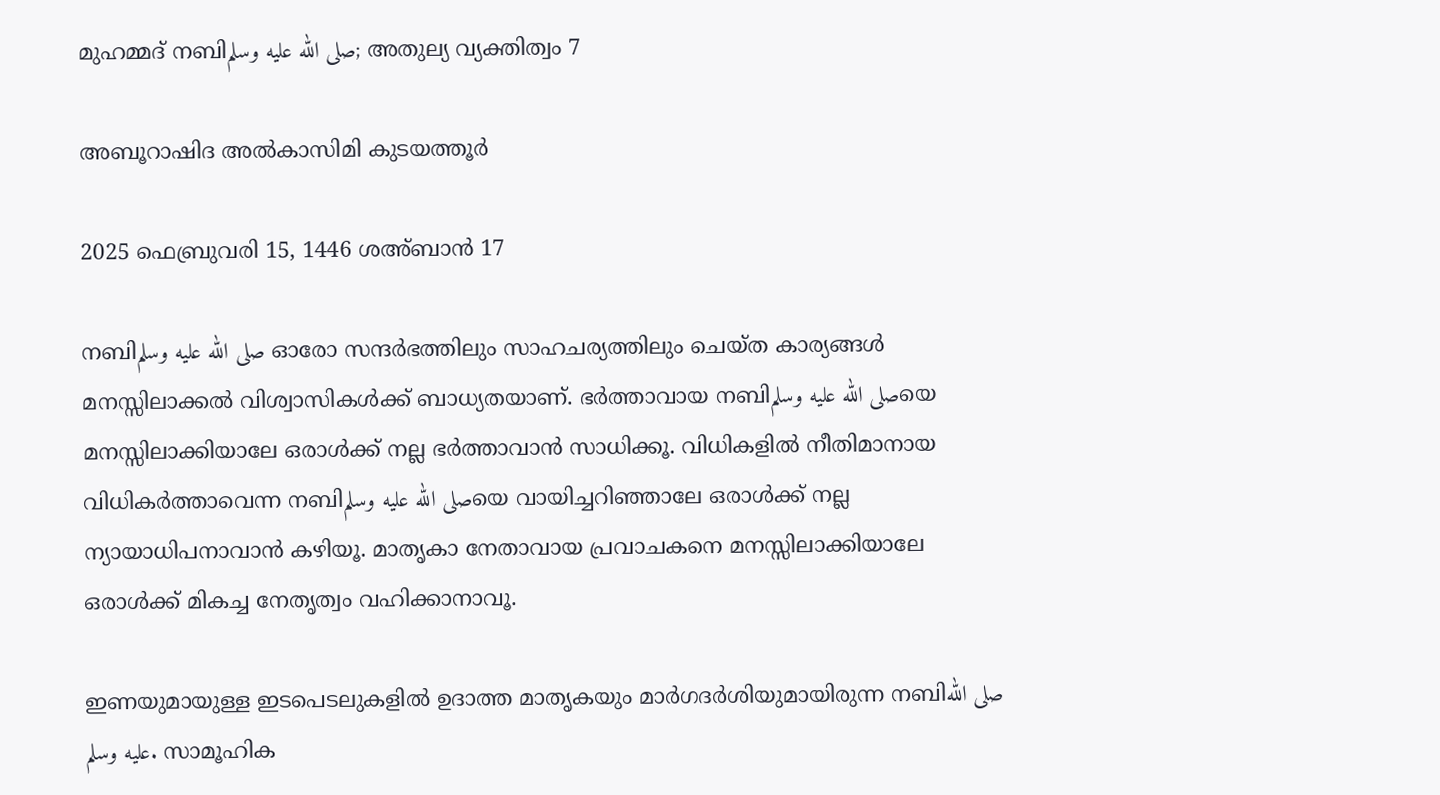മുഹമ്മദ് നബിصلى الله عليه وسلم; അതുല്യ വ്യക്തിത്വം 7

അബൂറാഷിദ അൽകാസിമി കുടയത്തൂർ

2025 ഫെബ്രുവരി 15, 1446 ശഅ്ബാൻ 17

നബിصلى الله عليه وسلم ഓരോ സന്ദർഭത്തിലും സാഹചര്യത്തിലും ചെയ്ത കാര്യങ്ങൾ മനസ്സിലാക്കൽ വിശ്വാസികൾക്ക് ബാധ്യതയാണ്. ഭർത്താവായ നബിصلى الله عليه وسلمയെ മനസ്സിലാക്കിയാലേ ഒരാൾക്ക് നല്ല ഭർത്താവാൻ സാധിക്കൂ. വിധികളിൽ നീതിമാനായ വിധികർത്താവെന്ന നബിصلى الله عليه وسلمയെ വായിച്ചറിഞ്ഞാലേ ഒരാൾക്ക് നല്ല ന്യായാധിപനാവാൻ കഴിയൂ. മാതൃകാ നേതാവായ പ്രവാചകനെ മനസ്സിലാക്കിയാലേ ഒരാൾക്ക് മികച്ച നേതൃത്വം വഹിക്കാനാവൂ.

ഇണയുമായുള്ള ഇടപെടലുകളിൽ ഉദാത്ത മാതൃകയും മാർഗദർശിയുമായിരുന്ന നബിصلى الله عليه وسلم. സാമൂഹിക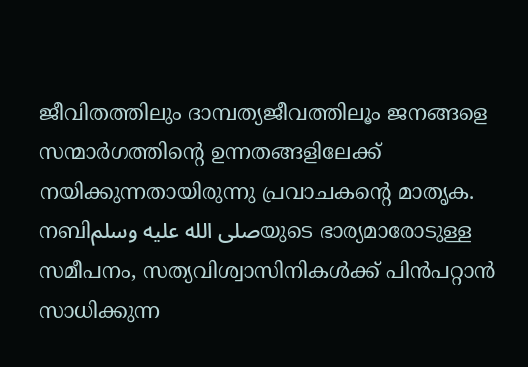ജീവിതത്തിലും ദാമ്പത്യജീവത്തിലൂം ജനങ്ങളെ സന്മാർഗത്തിന്റെ ഉന്നതങ്ങളിലേക്ക് നയിക്കുന്നതായിരുന്നു പ്രവാചകന്റെ മാതൃക. നബിصلى الله عليه وسلمയുടെ ഭാര്യമാരോടുള്ള സമീപനം, സത്യവിശ്വാസിനികൾക്ക് പിൻപറ്റാൻ സാധിക്കുന്ന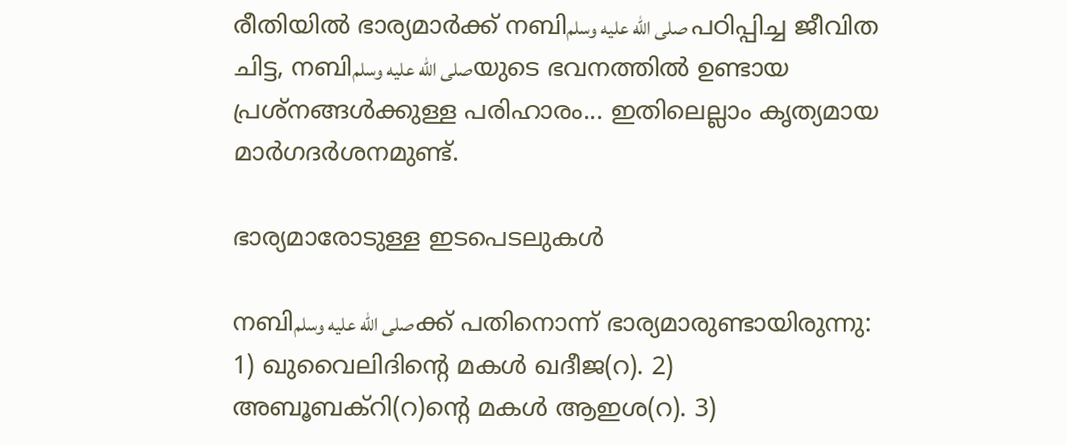രീതിയിൽ ഭാര്യമാർക്ക് നബിصلى الله عليه وسلم പഠിപ്പിച്ച ജീവിത ചിട്ട, നബിصلى الله عليه وسلمയുടെ ഭവനത്തിൽ ഉണ്ടായ പ്രശ്‌നങ്ങൾക്കുള്ള പരിഹാരം... ഇതിലെല്ലാം കൃത്യമായ മാർഗദർശനമുണ്ട്.

ഭാര്യമാരോടുള്ള ഇടപെടലുകൾ

നബിصلى الله عليه وسلمക്ക് പതിനൊന്ന് ഭാര്യമാരുണ്ടായിരുന്നു: 1) ഖുവൈലിദിന്റെ മകൾ ഖദീജ(റ). 2) അബൂബക്‌റി(റ)ന്റെ മകൾ ആഇശ(റ). 3)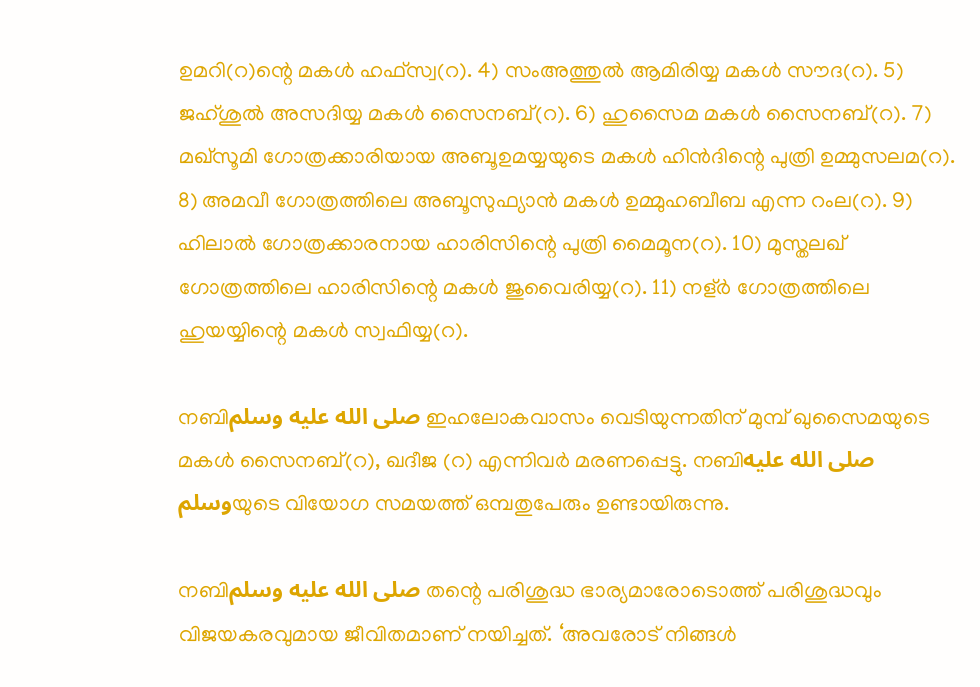ഉമറി(റ)ന്റെ മകൾ ഹഫ്‌സ്വ(റ). 4) സംഅത്തുൽ ആമിരിയ്യ മകൾ സൗദ(റ). 5) ജഹ്ശുൽ അസദിയ്യ മകൾ സൈനബ്(റ). 6) ഹുസൈമ മകൾ സൈനബ്(റ). 7) മഖ്‌സൂമി ഗോത്രക്കാരിയായ അബൂഉമയ്യയുടെ മകൾ ഹിൻദിന്റെ പുത്രി ഉമ്മുസലമ(റ). 8) അമവീ ഗോത്രത്തിലെ അബൂസുഫ്യാൻ മകൾ ഉമ്മുഹബീബ എന്ന റംല(റ). 9) ഹിലാൽ ഗോത്രക്കാരനായ ഹാരിസിന്റെ പുത്രി മൈമൂന(റ). 10) മുസ്തലഖ് ഗോത്രത്തിലെ ഹാരിസിന്റെ മകൾ ജുവൈരിയ്യ(റ). 11) നള്ർ ഗോത്രത്തിലെ ഹുയയ്യിന്റെ മകൾ സ്വഫിയ്യ(റ).

നബിصلى الله عليه وسلم ഇഹലോകവാസം വെടിയുന്നതിന് മുമ്പ് ഖുസൈമയുടെ മകൾ സൈനബ്(റ), ഖദീജ (റ) എന്നിവർ മരണപ്പെട്ടു. നബിصلى الله عليه وسلمയുടെ വിയോഗ സമയത്ത് ഒമ്പതുപേരും ഉണ്ടായിരുന്നു.

നബിصلى الله عليه وسلم തന്റെ പരിശുദ്ധ ഭാര്യമാരോടൊത്ത് പരിശുദ്ധവും വിജയകരവുമായ ജീവിതമാണ് നയിച്ചത്. ‘അവരോട് നിങ്ങൾ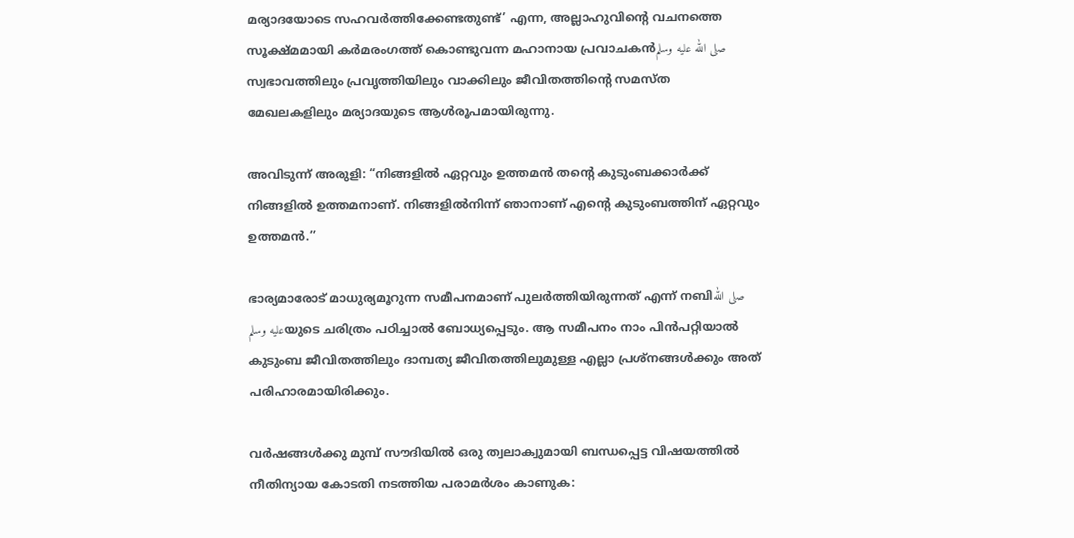മര്യാദയോടെ സഹവർത്തിക്കേണ്ടതുണ്ട്’ എന്ന, അല്ലാഹുവിന്റെ വചനത്തെ സൂക്ഷ്മമായി കർമരംഗത്ത് കൊണ്ടുവന്ന മഹാനായ പ്രവാചകൻصلى الله عليه وسلم സ്വഭാവത്തിലും പ്രവൃത്തിയിലും വാക്കിലും ജീവിതത്തിന്റെ സമസ്ത മേഖലകളിലും മര്യാദയുടെ ആൾരൂപമായിരുന്നു.

അവിടുന്ന് അരുളി: “നിങ്ങളിൽ ഏറ്റവും ഉത്തമൻ തന്റെ കുടുംബക്കാർക്ക് നിങ്ങളിൽ ഉത്തമനാണ്. നിങ്ങളിൽനിന്ന് ഞാനാണ് എന്റെ കുടുംബത്തിന് ഏറ്റവും ഉത്തമൻ.’’

ഭാര്യമാരോട് മാധുര്യമൂറുന്ന സമീപനമാണ് പുലർത്തിയിരുന്നത് എന്ന് നബിصلى الله عليه وسلمയുടെ ചരിത്രം പഠിച്ചാൽ ബോധ്യപ്പെടും. ആ സമീപനം നാം പിൻപറ്റിയാൽ കുടുംബ ജീവിതത്തിലും ദാമ്പത്യ ജീവിതത്തിലുമുള്ള എല്ലാ പ്രശ്‌നങ്ങൾക്കും അത് പരിഹാരമായിരിക്കും.

വർഷങ്ങൾക്കു മുമ്പ് സൗദിയിൽ ഒരു ത്വലാക്വുമായി ബന്ധപ്പെട്ട വിഷയത്തിൽ നീതിന്യായ കോടതി നടത്തിയ പരാമർശം കാണുക: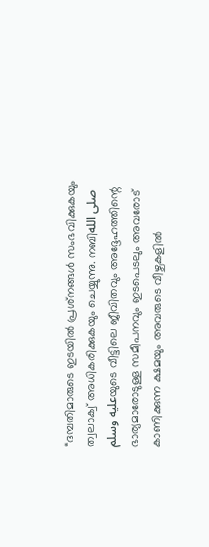“ദമ്പതിമാരുടെ ഇടയിൽ പ്രശ്‌നങ്ങൾ സംഭവിക്കുകയും ത്വലാക്വ് അധികരിക്കുകയും ചെയ്യുന്നു. നബിصلى الله عليه وسلمയുടെ വീട്ടിലെ ജീവിതവും അദ്ദേഹത്തിന്റെ ഭാര്യമാരോടുള്ള സമീപനവും ഇടപെടലും അവരോട് കാണിക്കുന്ന ക്ഷമയും അവരുടെ വീഴ്ചകളിൽ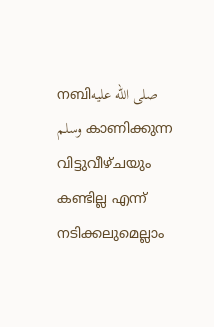നബിصلى الله عليه وسلم കാണിക്കുന്ന വിട്ടുവീഴ്ചയും കണ്ടില്ല എന്ന് നടിക്കലുമെല്ലാം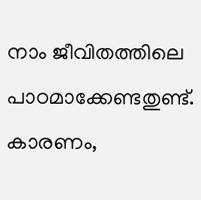നാം ജീവിതത്തിലെ പാഠമാക്കേണ്ടതുണ്ട്. കാരണം,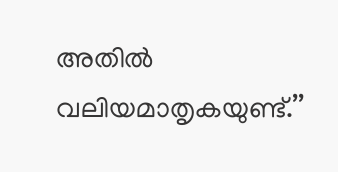അതിൽ വലിയമാതൃകയുണ്ട്.’’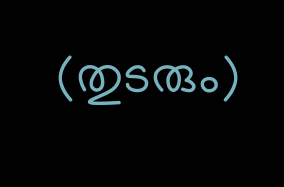(തുടരും)